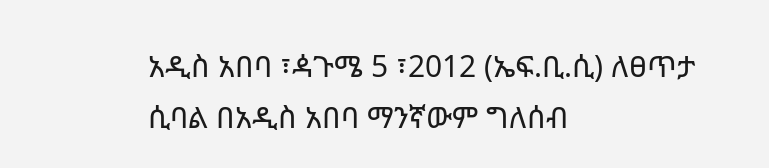አዲስ አበባ ፣ዻጉሜ 5 ፣2012 (ኤፍ.ቢ.ሲ) ለፀጥታ ሲባል በአዲስ አበባ ማንኛውም ግለሰብ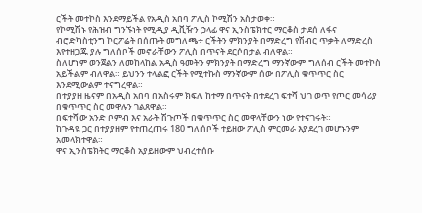ርችት መተኮስ እንደማይችል የአዲስ አበባ ፖሊስ ኮሚሽን አስታወቀ።
የኮሚሽኑ የሕዝብ ግንኙነት የሚዲያ ዲቪዥን ኃላፊ ዋና ኢንስፔክተር ማርቆስ ታደሰ ለፋና ብሮድካስቲንግ ኮርፖሬት በሰጡት መግለጫ÷ ርችትን ምክንያት በማድረግ የሽብር ጥቃት ለማድረስ እየተዘጋጁ ያሉ ግለሰቦች መኖራቸውን ፖሊስ በጥናት ደርሶበታል ብለዋል።
ስለሆነም ወንጀልን ለመከላከል አዲስ ዓመትን ምክንያት በማድረግ ማንኛውም ግለሰብ ርችት መተኮስ አይችልም ብለዋል። ይህንን ተላልፎ ርችት የሚተኩስ ማንኛውም ሰው በፖሊስ ቁጥጥር ስር እንደሚውልም ተናግረዋል።
በተያያዘ ዜናም በአዲስ አበባ በአስሩም ክፍለ ከተማ በጥናት በተደረገ ፍተሻ ህገ ወጥ የጦር መሳሪያ በቁጥጥር ስር መዋሉን ገልጸዋል።
በፍተሻው አንድ ቦምብ እና አራት ሽጉጦች በቁጥጥር ስር መዋላቸውን ነው የተናገሩት።
ከጉዳዩ ጋር በተያያዘም የተጠረጠሩ 180 ግለሰቦች ተይዘው ፖሊስ ምርመራ እያደረገ መሆኑንም አመላክተዋል።
ዋና ኢንስፔክትር ማርቆስ አያይዘውም ህብረተሰቡ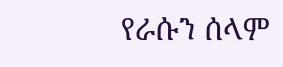የራሱን ሰላም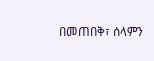በመጠበቅ፣ ሰላምን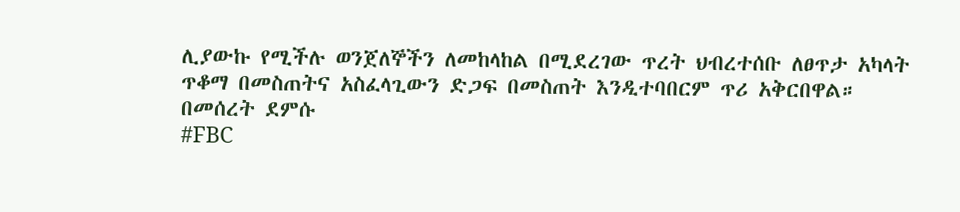ሊያውኩ የሚችሉ ወንጀለኞችን ለመከላከል በሚደረገው ጥረት ህብረተሰቡ ለፀጥታ አካላት ጥቆማ በመስጠትና አስፈላጊውን ድጋፍ በመስጠት እንዲተባበርም ጥሪ አቅርበዋል።
በመሰረት ደምሱ
#FBC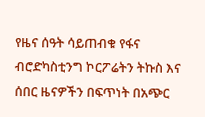የዜና ሰዓት ሳይጠብቁ የፋና ብሮድካስቲንግ ኮርፖሬትን ትኩስ እና ሰበር ዜናዎችን በፍጥነት በአጭር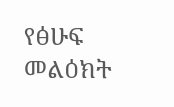የፅሁፍ መልዕክት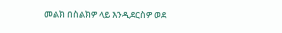መልክ በስልክዎ ላይ እንዲደርስዎ ወደ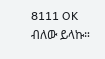8111 OK ብለው ይላኩ።